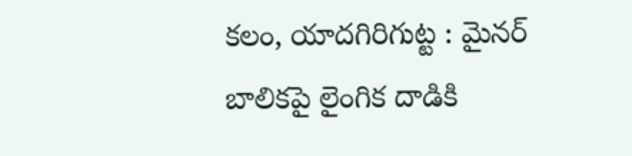కలం, యాదగిరిగుట్ట : మైనర్ బాలికపై లైంగిక దాడికి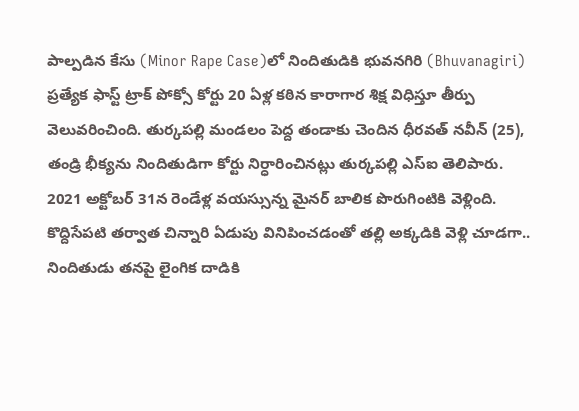పాల్పడిన కేసు (Minor Rape Case)లో నిందితుడికి భువనగిరి (Bhuvanagiri) ప్రత్యేక ఫాస్ట్ ట్రాక్ పోక్సో కోర్టు 20 ఏళ్ల కఠిన కారాగార శిక్ష విధిస్తూ తీర్పు వెలువరించింది. తుర్కపల్లి మండలం పెద్ద తండాకు చెందిన ధీరవత్ నవీన్ (25), తండ్రి భీక్యను నిందితుడిగా కోర్టు నిర్ధారించినట్లు తుర్కపల్లి ఎస్ఐ తెలిపారు.
2021 అక్టోబర్ 31న రెండేళ్ల వయస్సున్న మైనర్ బాలిక పొరుగింటికి వెళ్లింది. కొద్దిసేపటి తర్వాత చిన్నారి ఏడుపు వినిపించడంతో తల్లి అక్కడికి వెళ్లి చూడగా.. నిందితుడు తనపై లైంగిక దాడికి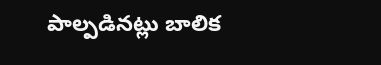పాల్పడినట్లు బాలిక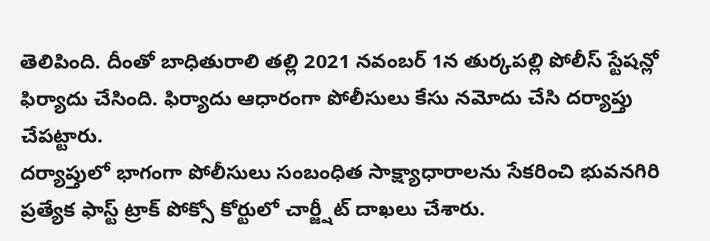తెలిపింది. దీంతో బాధితురాలి తల్లి 2021 నవంబర్ 1న తుర్కపల్లి పోలీస్ స్టేషన్లో ఫిర్యాదు చేసింది. ఫిర్యాదు ఆధారంగా పోలీసులు కేసు నమోదు చేసి దర్యాప్తు చేపట్టారు.
దర్యాప్తులో భాగంగా పోలీసులు సంబంధిత సాక్ష్యాధారాలను సేకరించి భువనగిరి ప్రత్యేక ఫాస్ట్ ట్రాక్ పోక్సో కోర్టులో చార్జ్షీట్ దాఖలు చేశారు.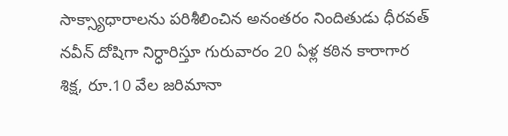సాక్స్యాధారాలను పరిశీలించిన అనంతరం నిందితుడు ధీరవత్ నవీన్ దోషిగా నిర్ధారిస్తూ గురువారం 20 ఏళ్ల కఠిన కారాగార శిక్ష, రూ.10 వేల జరిమానా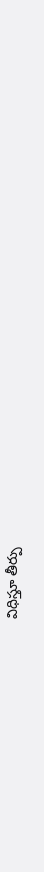విధిస్తూ తీర్పు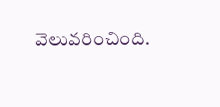వెలువరించింది.